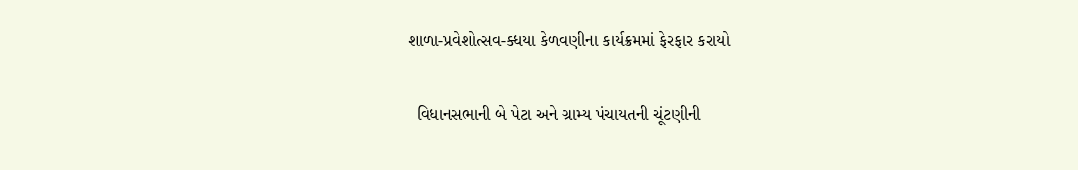શાળા-પ્રવેશોત્સવ-ક્ધયા કેળવણીના કાર્યક્રમમાં ફેરફાર કરાયો

  વિધાનસભાની બે પેટા અને ગ્રામ્ય પંચાયતની ચૂંટણીની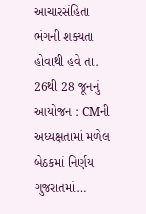આચારસંહિતા ભંગની શક્યતા હોવાથી હવે તા. 26થી 28 જૂનનું આયોજન : CMની અધ્યક્ષતામાં મળેલ બેઠકમાં નિર્ણય ગુજરાતમાં…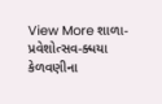View More શાળા-પ્રવેશોત્સવ-ક્ધયા કેળવણીના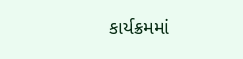કાર્યક્રમમાં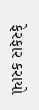ફેરફાર કરાયો